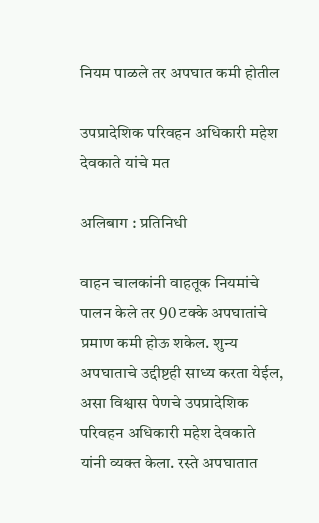नियम पाळले तर अपघात कमी होतील

उपप्रादेशिक परिवहन अधिकारी महेश देवकाते यांचे मत

अलिबाग : प्रतिनिधी

वाहन चालकांनी वाहतूक नियमांचे पालन केले तर 90 टक्के अपघातांचे प्रमाण कमी होऊ शकेल. शुन्य अपघाताचे उद्दीष्टही साध्य करता येईल, असा विश्वास पेणचे उपप्रादेशिक परिवहन अधिकारी महेश देवकाते यांनी व्यक्त केला. रस्ते अपघातात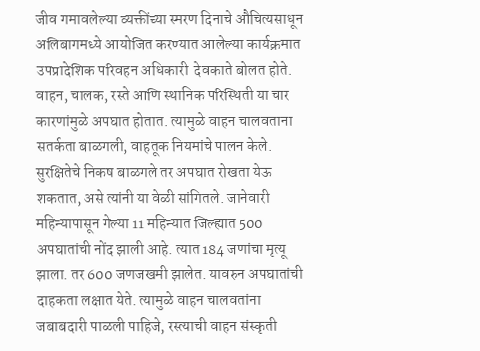जीव गमावलेल्या व्यक्तींच्या स्मरण दिनाचे औचित्यसाधून अलिबागमध्ये आयोजित करण्यात आलेल्या कार्यक्रमात उपप्रादेशिक परिवहन अधिकारी  देवकाते बोलत होते. वाहन, चालक, रस्ते आणि स्थानिक परिस्थिती या चार कारणांमुळे अपघात होतात. त्यामुळे वाहन चालवताना सतर्कता बाळगली, वाहतूक नियमांचे पालन केले. सुरक्षितेचे निकष बाळगले तर अपघात रोखता येऊ शकतात, असे त्यांनी या वेळी सांगितले. जानेवारी महिन्यापासून गेल्या 11 महिन्यात जिल्ह्यात 500 अपघातांची नोंद झाली आहे. त्यात 184 जणांचा मृत्यू झाला. तर 600 जणजखमी झालेत. यावरुन अपघातांची दाहकता लक्षात येते. त्यामुळे वाहन चालवतांना जबाबदारी पाळली पाहिजे, रस्त्याची वाहन संस्कृती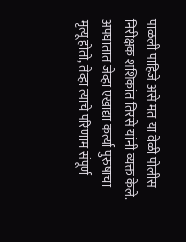पाळली पाहिजे असे मत या वेळी पोलीस निरीक्षक शशिकांत तिरसे यांनी व्यक्त केले. अपघातात जेव्हा एखाद्या कर्त्या पुरुषाचा मृत्यू होतो, तेव्हा त्याचे परिणाम संपूर्ण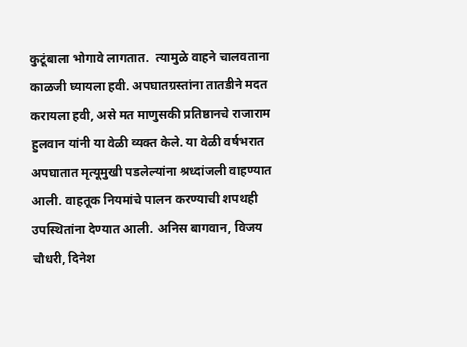कुटूंबाला भोगावे लागतात.  त्यामुळे वाहने चालवताना काळजी घ्यायला हवी. अपघातग्रस्तांना तातडीने मदत करायला हवी, असे मत माणुसकी प्रतिष्ठानचे राजाराम हुलवान यांनी या वेळी व्यक्त केले. या वेळी वर्षभरात अपघातात मृत्यूमुखी पडलेल्यांना श्रध्दांजली वाहण्यात आली. वाहतूक नियमांचे पालन करण्याची शपथही उपस्थितांना देण्यात आली. अनिस बागवान, विजय चौधरी, दिनेश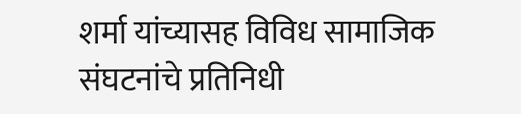शर्मा यांच्यासह विविध सामाजिक संघटनांचे प्रतिनिधी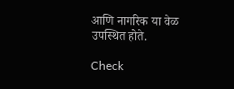आणि नागरिक या वेळ उपस्थित होते.

Check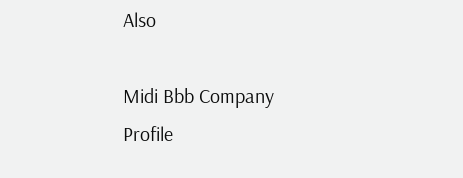Also

Midi Bbb Company Profile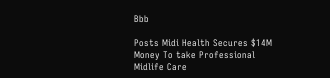Bbb

Posts Midi Health Secures $14M Money To take Professional Midlife Care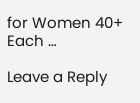for Women 40+ Each …

Leave a Reply